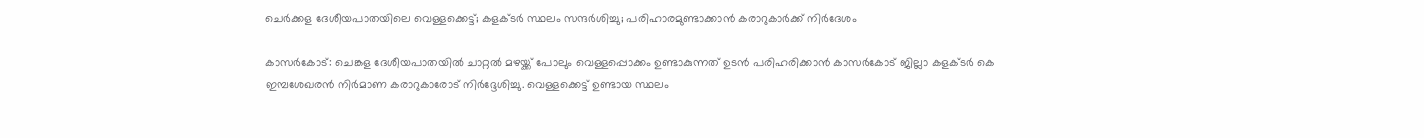ചെര്‍ക്കള ദേശീയപാതയിലെ വെള്ളക്കെട്ട്; കളക്ടര്‍ സ്ഥലം സന്ദര്‍ശിച്ചു; പരിഹാരമുണ്ടാക്കാന്‍ കരാറുകാര്‍ക്ക് നിര്‍ദേശം

കാസര്‍കോട്: ചെങ്കള ദേശീയപാതയില്‍ ചാറ്റല്‍ മഴയ്ക്ക് പോലും വെള്ളപ്പൊക്കം ഉണ്ടാകുന്നത് ഉടന്‍ പരിഹരിക്കാന്‍ കാസര്‍കോട് ജില്ലാ കളക്ടര്‍ കെ ഇമ്പശേഖരന്‍ നിര്‍മാണ കരാറുകാരോട് നിര്‍ദ്ദേശിച്ചു. വെള്ളക്കെട്ട് ഉണ്ടായ സ്ഥലം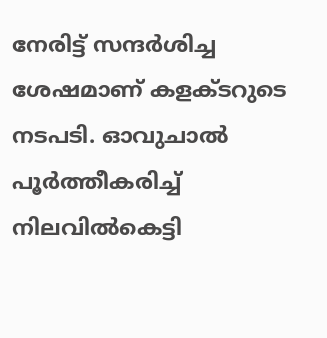നേരിട്ട് സന്ദര്‍ശിച്ച ശേഷമാണ് കളക്ടറുടെ നടപടി. ഓവുചാല്‍ പൂര്‍ത്തീകരിച്ച് നിലവില്‍കെട്ടി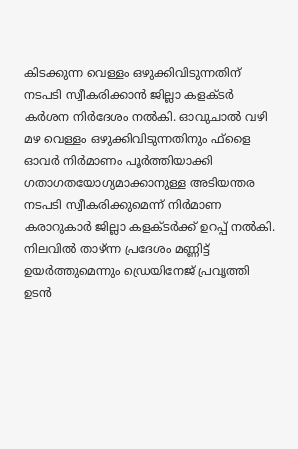കിടക്കുന്ന വെള്ളം ഒഴുക്കിവിടുന്നതിന് നടപടി സ്വീകരിക്കാന്‍ ജില്ലാ കളക്ടര്‍ കര്‍ശന നിര്‍ദേശം നല്‍കി. ഓവുചാല്‍ വഴി മഴ വെള്ളം ഒഴുക്കിവിടുന്നതിനും ഫ്‌ളൈ ഓവര്‍ നിര്‍മാണം പൂര്‍ത്തിയാക്കി ഗതാഗതയോഗ്യമാക്കാനുള്ള അടിയന്തര നടപടി സ്വീകരിക്കുമെന്ന് നിര്‍മാണ കരാറുകാര്‍ ജില്ലാ കളക്ടര്‍ക്ക് ഉറപ്പ് നല്‍കി. നിലവില്‍ താഴ്ന്ന പ്രദേശം മണ്ണിട്ട് ഉയര്‍ത്തുമെന്നും ഡ്രെയിനേജ് പ്രവൃത്തി ഉടന്‍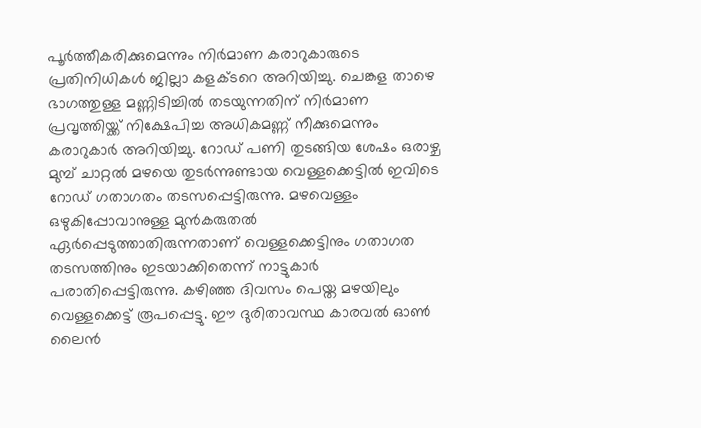പൂര്‍ത്തീകരിക്കുമെന്നും നിര്‍മാണ കരാറുകാരുടെ പ്രതിനിധികള്‍ ജില്ലാ കളക്ടറെ അറിയിച്ചു. ചെങ്കള താഴെ ഭാഗത്തുള്ള മണ്ണിടിച്ചില്‍ തടയുന്നതിന് നിര്‍മാണ പ്രവൃത്തിയ്ക്ക് നിക്ഷേപിച്ച അധികമണ്ണ് നീക്കുമെന്നും കരാറുകാര്‍ അറിയിച്ചു. റോഡ് പണി തുടങ്ങിയ ശേഷം ഒരാഴ്ച മുമ്പ് ചാറ്റല്‍ മഴയെ തുടര്‍ന്നുണ്ടായ വെള്ളക്കെട്ടില്‍ ഇവിടെ റോഡ് ഗതാഗതം തടസപ്പെട്ടിരുന്നു. മഴവെള്ളം ഒഴുകിപ്പോവാനുള്ള മുന്‍കരുതല്‍ ഏര്‍പ്പെടുത്താതിരുന്നതാണ് വെള്ളക്കെട്ടിനും ഗതാഗത തടസത്തിനും ഇടയാക്കിതെന്ന് നാട്ടുകാര്‍ പരാതിപ്പെട്ടിരുന്നു. കഴിഞ്ഞ ദിവസം പെയ്ത മഴയിലും വെള്ളക്കെട്ട് രൂപപ്പെട്ടു. ഈ ദുരിതാവസ്ഥ കാരവല്‍ ഓണ്‍ ലൈന്‍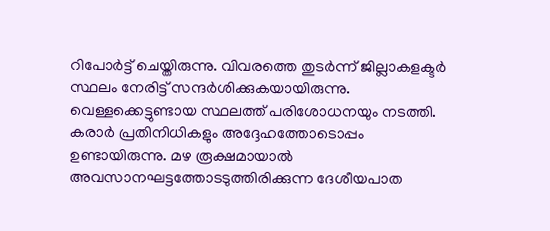റിപോര്‍ട്ട് ചെയ്തിരുന്നു. വിവരത്തെ തുടര്‍ന്ന് ജില്ലാകളക്ടര്‍ സ്ഥലം നേരിട്ട് സന്ദര്‍ശിക്കുകയായിരുന്നു. വെള്ളക്കെട്ടുണ്ടായ സ്ഥലത്ത് പരിശോധനയും നടത്തി. കരാര്‍ പ്രതിനിധികളും അദ്ദേഹത്തോടൊപ്പം ഉണ്ടായിരുന്നു. മഴ രൂക്ഷമായാല്‍ അവസാനഘട്ടത്തോടടുത്തിരിക്കുന്ന ദേശീയപാത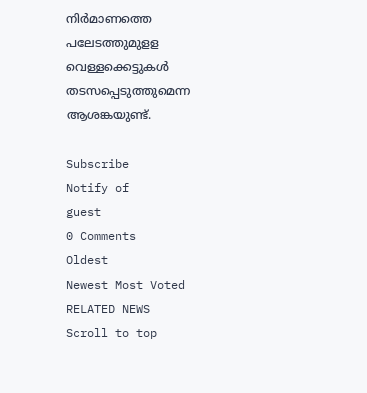നിര്‍മാണത്തെ പലേടത്തുമുളള വെള്ളക്കെട്ടുകള്‍ തടസപ്പെടുത്തുമെന്ന ആശങ്കയുണ്ട്.

Subscribe
Notify of
guest
0 Comments
Oldest
Newest Most Voted
RELATED NEWS
Scroll to top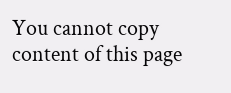You cannot copy content of this page